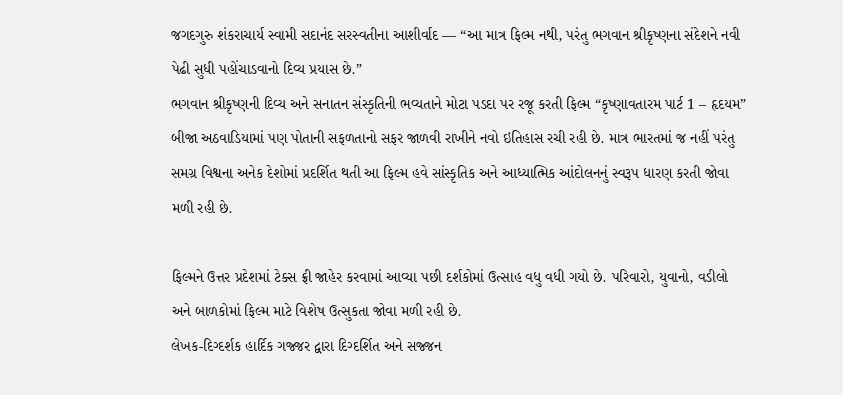જગદગુરુ શંકરાચાર્ય સ્વામી સદાનંદ સરસ્વતીના આશીર્વાદ — “આ માત્ર ફિલ્મ નથી, પરંતુ ભગવાન શ્રીકૃષ્ણના સંદેશને નવી પેઢી સુધી પહોંચાડવાનો દિવ્ય પ્રયાસ છે.”
ભગવાન શ્રીકૃષ્ણની દિવ્ય અને સનાતન સંસ્કૃતિની ભવ્યતાને મોટા પડદા પર રજૂ કરતી ફિલ્મ “કૃષ્ણાવતારમ પાર્ટ 1 – હૃદયમ” બીજા અઠવાડિયામાં પણ પોતાની સફળતાનો સફર જાળવી રાખીને નવો ઇતિહાસ રચી રહી છે. માત્ર ભારતમાં જ નહીં પરંતુ સમગ્ર વિશ્વના અનેક દેશોમાં પ્રદર્શિત થતી આ ફિલ્મ હવે સાંસ્કૃતિક અને આધ્યાત્મિક આંદોલનનું સ્વરૂપ ધારણ કરતી જોવા મળી રહી છે.

ફિલ્મને ઉત્તર પ્રદેશમાં ટેક્સ ફ્રી જાહેર કરવામાં આવ્યા પછી દર્શકોમાં ઉત્સાહ વધુ વધી ગયો છે. પરિવારો, યુવાનો, વડીલો અને બાળકોમાં ફિલ્મ માટે વિશેષ ઉત્સુકતા જોવા મળી રહી છે.
લેખક-દિગ્દર્શક હાર્દિક ગજ્જર દ્વારા દિગ્દર્શિત અને સજ્જન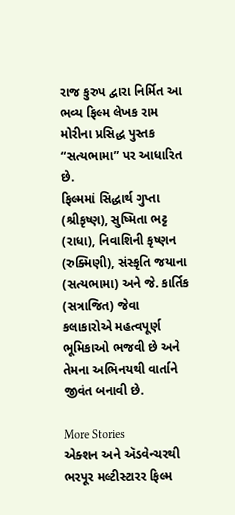રાજ કુરુપ દ્વારા નિર્મિત આ ભવ્ય ફિલ્મ લેખક રામ મોરીના પ્રસિદ્ધ પુસ્તક “સત્યભામા” પર આધારિત છે.
ફિલ્મમાં સિદ્ધાર્થ ગુપ્તા (શ્રીકૃષ્ણ), સુષ્મિતા ભટ્ટ (રાધા), નિવાશિની કૃષ્ણન (રુક્મિણી), સંસ્કૃતિ જયાના (સત્યભામા) અને જે. કાર્તિક (સત્રાજિત) જેવા કલાકારોએ મહત્વપૂર્ણ ભૂમિકાઓ ભજવી છે અને તેમના અભિનયથી વાર્તાને જીવંત બનાવી છે.

More Stories
એક્શન અને ઍડવેન્ચરથી ભરપૂર મલ્ટીસ્ટારર ફિલ્મ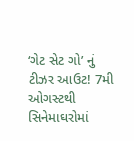‘ગેટ સેટ ગો’ નું ટીઝર આઉટ! 7મી ઓગસ્ટથી સિનેમાઘરોમાં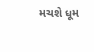મચશે ધૂમ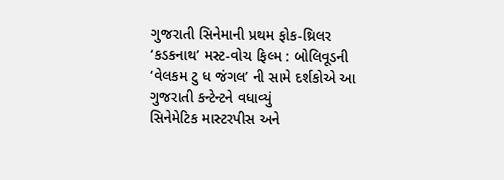ગુજરાતી સિનેમાની પ્રથમ ફોક-થ્રિલર ‘કડકનાથ’ મસ્ટ-વોચ ફિલ્મ : બોલિવૂડની ‘વેલકમ ટુ ધ જંગલ’ ની સામે દર્શકોએ આ ગુજરાતી કન્ટેન્ટને વધાવ્યું
સિનેમેટિક માસ્ટરપીસ અને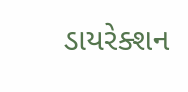ડાયરેક્શન